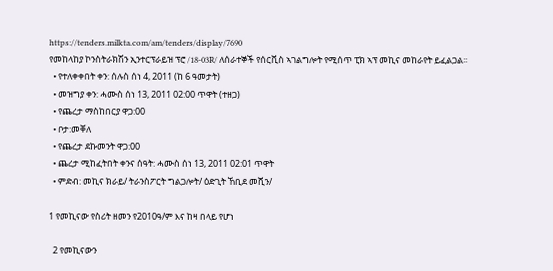https://tenders.milkta.com/am/tenders/display/7690
የመከላከያ ኮንስትራክሽን ኢንተርፕራይዝ ፕሮ /18-03R/ ለሰራተኞች የሰርቪስ ኣገልግሎት የሚሰጥ ፒክ ኣፕ መኪና መከራየት ይፈልጋል፡፡
  • የተለቀቀበት ቀን: ሰሉስ ሰነ 4, 2011 (ከ 6 ዓመታት)
  • መዝግያ ቀን: ሓሙስ ሰነ 13, 2011 02:00 ጥዋት (ተዘጋ)
  • የጨረታ ማስከበርያ ዋጋ:00
  • ቦታ:መቐለ
  • የጨረታ ደኩመንት ዋጋ:00
  • ጨረታ ሚከፈትበት ቀንና ሰዓት: ሓሙስ ሰነ 13, 2011 02:01 ጥዋት
  • ምድብ: መኪና ክራይ/ ትራንስፖርት ግልጋሎት/ ዕድጊት ኸቢደ መሺን/

1 የመኪናው የስሪት ዘመን የ2010ዓ/ም እና ከዛ በላይ የሆነ

  2 የመኪናውን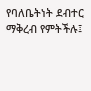የባለቤትነት ደብተር ማቅረብ የምትችሉ፤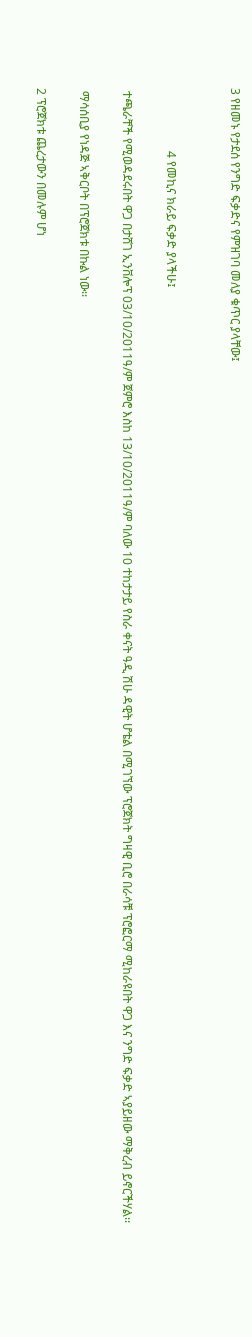3 የዘመኑ የታደሰ የንግድ ፍቃድና የምዝገባ መለያ ቁጥር ያላቸው፤


                     4 የመኪና ክራይ ፍቃድ ያላችሁ፤

 ተጫራቸች የሚወዳደሩበት ዋጋ በታሸገ ኢንቨሎፕ 03/10/2011ዓ/ም ጀምሮ እስከ 13/10/2011ዓ/ም ባለው 10 ተከታታይ የስራ ቀናት ዓዲ ሽሁ ዳዊት ሆቴል በሚገኘው ፕሮጀክት ግዛዊ ቢሮ በራሳቹ ፕሮፎርማ ሚከራዩበት ዋጋ እና ንግድ ፍቃድ ኣያይዘው ማቅረብ ይኖርችሃል፡፡

 ማሳሰቢያ የነዳጅ ኣቅርቦት በፕሮጀክቱ በኩል ነው፡፡

2 ፕሮጀክቱ ጨረታውን በመሉም ሆነ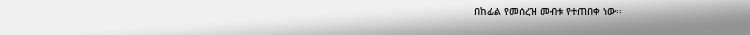በከፊል የመሰረዝ መብቱ የተጠበቀ ነው፡፡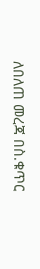ለበለጠ መረጃ በስ.ቁጥር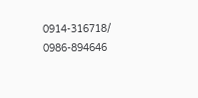0914-316718/ 0986-894646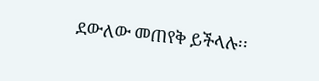ደውለው መጠየቅ ይችላሉ፡፡